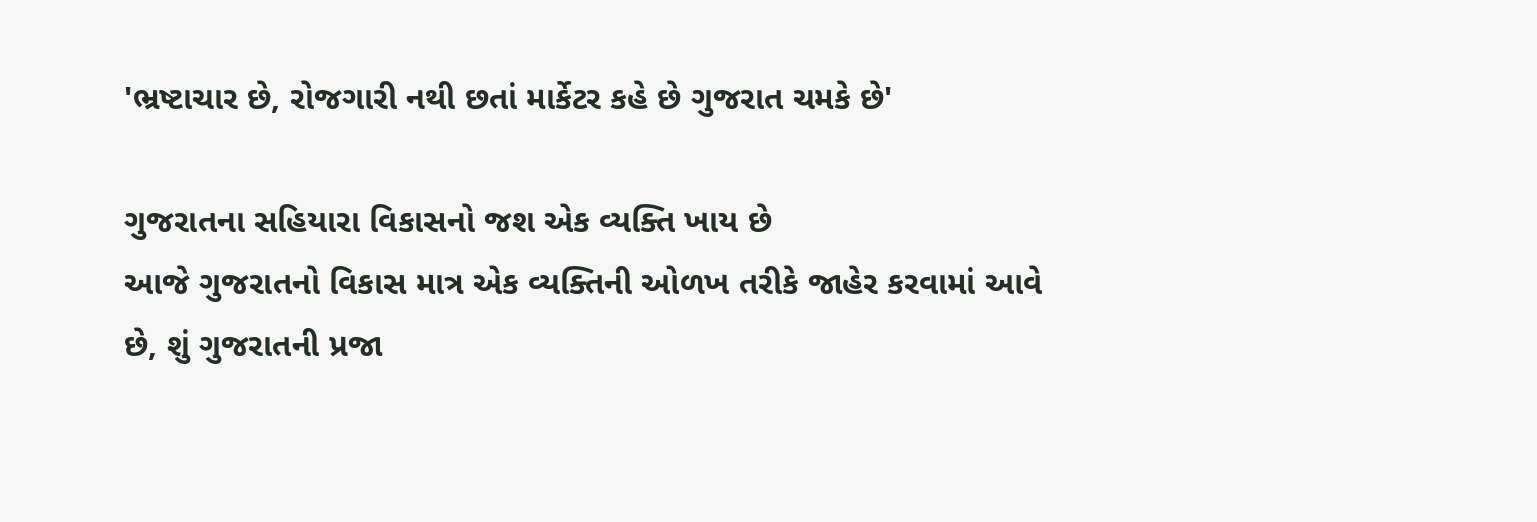'ભ્રષ્ટાચાર છે, રોજગારી નથી છતાં માર્કેટર કહે છે ગુજરાત ચમકે છે'

ગુજરાતના સહિયારા વિકાસનો જશ એક વ્યક્તિ ખાય છે
આજે ગુજરાતનો વિકાસ માત્ર એક વ્યક્તિની ઓળખ તરીકે જાહેર કરવામાં આવે છે, શું ગુજરાતની પ્રજા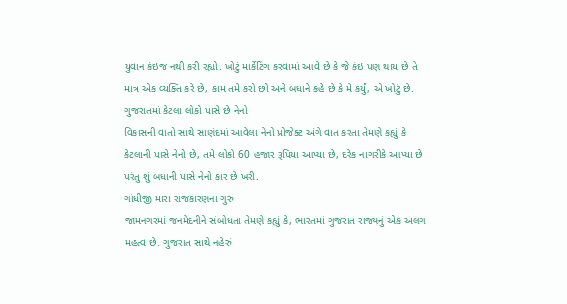યુવાન કંઇજ નથી કરી રહ્યો. ખોટું માર્કેટિંગ કરવામાં આવે છે કે જે કંઇ પણ થાય છે તે માત્ર એક વ્યક્તિ કરે છે, કામ તમે કરો છો અને બધાને કહે છે કે મે કર્યું, એ ખોટું છે.
ગુજરાતમાં કેટલા લોકો પાસે છે નેનો
વિકાસની વાતો સાથે સાણંદમાં આવેલા નેનો પ્રોજેક્ટ અંગે વાત કરતા તેમણે કહ્યું કે કેટલાની પાસે નેનો છે, તમે લોકો 60 હજાર રૂપિયા આપ્યા છે, દરેક નાગરીકે આપ્યા છે પરંતુ શું બધાની પાસે નેનો કાર છે ખરી.
ગાંધીજી મારા રાજકારણના ગુરુ
જામનગરમાં જનમેદનીને સંબોધતા તેમણે કહ્યું કે, ભારતમાં ગુજરાત રાજ્યનું એક અલગ મહત્વ છે. ગુજરાત સાથે નહેરું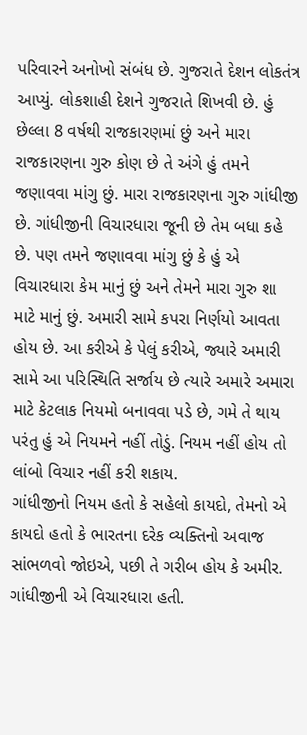પરિવારને અનોખો સંબંધ છે. ગુજરાતે દેશન લોકતંત્ર આપ્યું. લોકશાહી દેશને ગુજરાતે શિખવી છે. હું છેલ્લા 8 વર્ષથી રાજકારણમાં છું અને મારા રાજકારણના ગુરુ કોણ છે તે અંગે હું તમને જણાવવા માંગુ છું. મારા રાજકારણના ગુરુ ગાંધીજી છે. ગાંધીજીની વિચારધારા જૂની છે તેમ બધા કહે છે. પણ તમને જણાવવા માંગુ છું કે હું એ વિચારધારા કેમ માનું છું અને તેમને મારા ગુરુ શા માટે માનું છું. અમારી સામે કપરા નિર્ણયો આવતા હોય છે. આ કરીએ કે પેલું કરીએ, જ્યારે અમારી સામે આ પરિસ્થિતિ સર્જાય છે ત્યારે અમારે અમારા માટે કેટલાક નિયમો બનાવવા પડે છે, ગમે તે થાય પરંતુ હું એ નિયમને નહીં તોડું. નિયમ નહીં હોય તો લાંબો વિચાર નહીં કરી શકાય.
ગાંધીજીનો નિયમ હતો કે સહેલો કાયદો, તેમનો એ કાયદો હતો કે ભારતના દરેક વ્યક્તિનો અવાજ સાંભળવો જોઇએ, પછી તે ગરીબ હોય કે અમીર. ગાંધીજીની એ વિચારધારા હતી.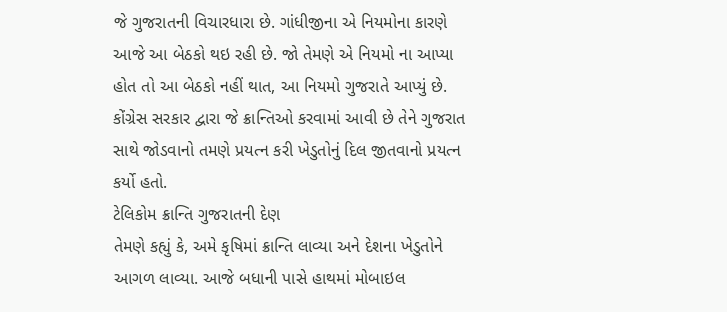જે ગુજરાતની વિચારધારા છે. ગાંધીજીના એ નિયમોના કારણે આજે આ બેઠકો થઇ રહી છે. જો તેમણે એ નિયમો ના આપ્યા હોત તો આ બેઠકો નહીં થાત, આ નિયમો ગુજરાતે આપ્યું છે. કોંગ્રેસ સરકાર દ્વારા જે ક્રાન્તિઓ કરવામાં આવી છે તેને ગુજરાત સાથે જોડવાનો તમણે પ્રયત્ન કરી ખેડુતોનું દિલ જીતવાનો પ્રયત્ન કર્યો હતો.
ટેલિકોમ ક્રાન્તિ ગુજરાતની દેણ
તેમણે કહ્યું કે, અમે કૃષિમાં ક્રાન્તિ લાવ્યા અને દેશના ખેડુતોને આગળ લાવ્યા. આજે બધાની પાસે હાથમાં મોબાઇલ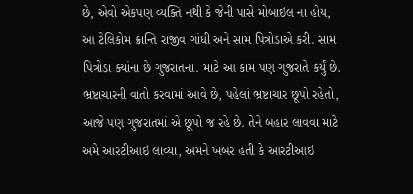છે, એવો એકપણ વ્યક્તિ નથી કે જેની પાસે મોબાઇલ ના હોય, આ ટેલિકોમ ક્રાન્તિ રાજીવ ગાંધી અને સામ પિત્રોડાએ કરી. સામ પિત્રોડા ક્યાંના છે ગુજરાતના. માટે આ કામ પણ ગુજરાતે કર્યું છે. ભ્રષ્ટાચારની વાતો કરવામાં આવે છે, પહેલાં ભ્રષ્ટાચાર છૂપો રહેતો, આજે પણ ગુજરાતમાં એ છૂપો જ રહે છે. તેને બહાર લાવવા માટે અમે આરટીઆઇ લાવ્યા, અમને ખબર હતી કે આરટીઆઇ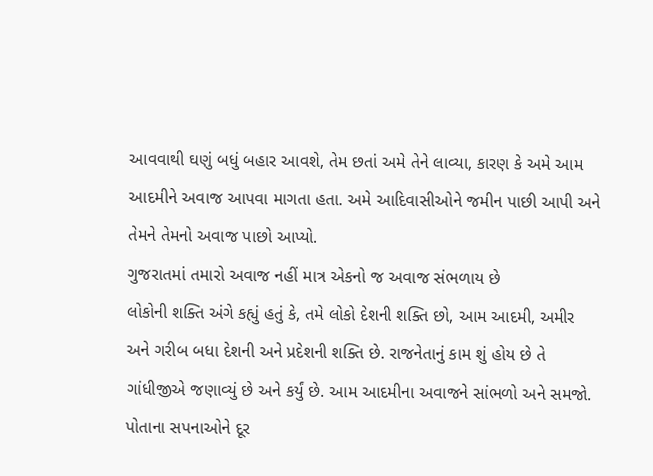આવવાથી ઘણું બધું બહાર આવશે, તેમ છતાં અમે તેને લાવ્યા, કારણ કે અમે આમ આદમીને અવાજ આપવા માગતા હતા. અમે આદિવાસીઓને જમીન પાછી આપી અને તેમને તેમનો અવાજ પાછો આપ્યો.
ગુજરાતમાં તમારો અવાજ નહીં માત્ર એકનો જ અવાજ સંભળાય છે
લોકોની શક્તિ અંગે કહ્યું હતું કે, તમે લોકો દેશની શક્તિ છો, આમ આદમી, અમીર અને ગરીબ બધા દેશની અને પ્રદેશની શક્તિ છે. રાજનેતાનું કામ શું હોય છે તે ગાંધીજીએ જણાવ્યું છે અને કર્યું છે. આમ આદમીના અવાજને સાંભળો અને સમજો. પોતાના સપનાઓને દૂર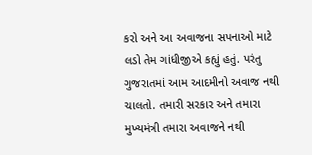કરો અને આ અવાજના સપનાઓ માટે લડો તેમ ગાંધીજીએ કહ્યું હતું. પરંતુ ગુજરાતમાં આમ આદમીનો અવાજ નથી ચાલતો. તમારી સરકાર અને તમારા મુખ્યમંત્રી તમારા અવાજને નથી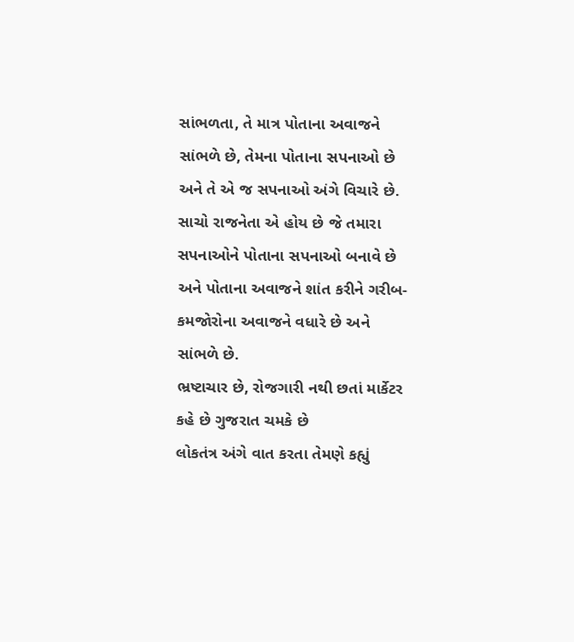સાંભળતા, તે માત્ર પોતાના અવાજને સાંભળે છે, તેમના પોતાના સપનાઓ છે અને તે એ જ સપનાઓ અંગે વિચારે છે. સાચો રાજનેતા એ હોય છે જે તમારા સપનાઓને પોતાના સપનાઓ બનાવે છે અને પોતાના અવાજને શાંત કરીને ગરીબ- કમજોરોના અવાજને વધારે છે અને સાંભળે છે.
ભ્રષ્ટાચાર છે, રોજગારી નથી છતાં માર્કેટર કહે છે ગુજરાત ચમકે છે
લોકતંત્ર અંગે વાત કરતા તેમણે કહ્યું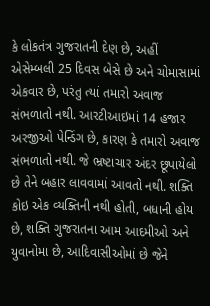કે લોકતંત્ર ગુજરાતની દેણ છે, અહીં એસેમ્બલી 25 દિવસ બેસે છે અને ચોમાસામાં એકવાર છે, પરંતુ ત્યાં તમારો અવાજ સંભળાતો નથી. આરટીઆઇમાં 14 હજાર અરજીઓ પેન્ડિંગ છે, કારણ કે તમારો અવાજ સંભળાતો નથી. જે ભ્રષ્ટાચાર અંદર છૂપાયેલો છે તેને બહાર લાવવામાં આવતો નથી. શક્તિ કોઇ એક વ્યક્તિની નથી હોતી, બધાની હોય છે, શક્તિ ગુજરાતના આમ આદમીઓ અને યુવાનોમા છે, આદિવાસીઓમાં છે જેને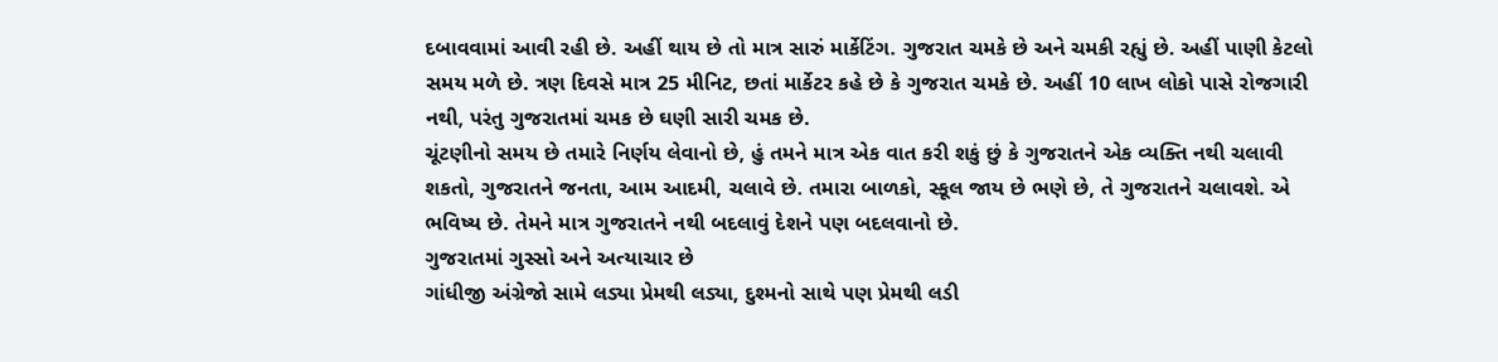દબાવવામાં આવી રહી છે. અહીં થાય છે તો માત્ર સારું માર્કેટિંગ. ગુજરાત ચમકે છે અને ચમકી રહ્યું છે. અહીં પાણી કેટલો સમય મળે છે. ત્રણ દિવસે માત્ર 25 મીનિટ, છતાં માર્કેટર કહે છે કે ગુજરાત ચમકે છે. અહીં 10 લાખ લોકો પાસે રોજગારી નથી, પરંતુ ગુજરાતમાં ચમક છે ઘણી સારી ચમક છે.
ચૂંટણીનો સમય છે તમારે નિર્ણય લેવાનો છે, હું તમને માત્ર એક વાત કરી શકું છું કે ગુજરાતને એક વ્યક્તિ નથી ચલાવી શકતો, ગુજરાતને જનતા, આમ આદમી, ચલાવે છે. તમારા બાળકો, સ્કૂલ જાય છે ભણે છે, તે ગુજરાતને ચલાવશે. એ ભવિષ્ય છે. તેમને માત્ર ગુજરાતને નથી બદલાવું દેશને પણ બદલવાનો છે.
ગુજરાતમાં ગુસ્સો અને અત્યાચાર છે
ગાંધીજી અંગ્રેજો સામે લડ્યા પ્રેમથી લડ્યા, દુશ્મનો સાથે પણ પ્રેમથી લડી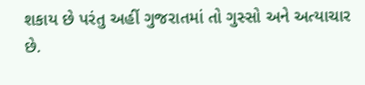શકાય છે પરંતુ અહીં ગુજરાતમાં તો ગુસ્સો અને અત્યાચાર છે.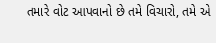તમારે વોટ આપવાનો છે તમે વિચારો, તમે એ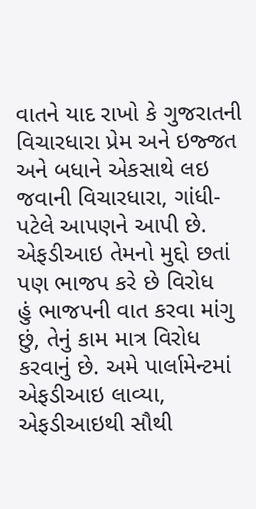વાતને યાદ રાખો કે ગુજરાતની વિચારધારા પ્રેમ અને ઇજ્જત અને બધાને એકસાથે લઇ જવાની વિચારધારા, ગાંધી-પટેલે આપણને આપી છે.
એફડીઆઇ તેમનો મુદ્દો છતાં પણ ભાજપ કરે છે વિરોધ
હું ભાજપની વાત કરવા માંગુ છું, તેનું કામ માત્ર વિરોધ કરવાનું છે. અમે પાર્લામેન્ટમાં એફડીઆઇ લાવ્યા, એફડીઆઇથી સૌથી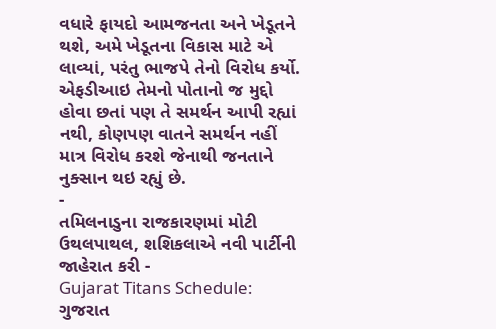વધારે ફાયદો આમજનતા અને ખેડૂતને થશે, અમે ખેડૂતના વિકાસ માટે એ લાવ્યાં, પરંતુ ભાજપે તેનો વિરોધ કર્યો. એફડીઆઇ તેમનો પોતાનો જ મુદ્દો હોવા છતાં પણ તે સમર્થન આપી રહ્યાં નથી, કોણપણ વાતને સમર્થન નહીં માત્ર વિરોધ કરશે જેનાથી જનતાને નુક્સાન થઇ રહ્યું છે.
-
તમિલનાડુના રાજકારણમાં મોટી ઉથલપાથલ, શશિકલાએ નવી પાર્ટીની જાહેરાત કરી -
Gujarat Titans Schedule: ગુજરાત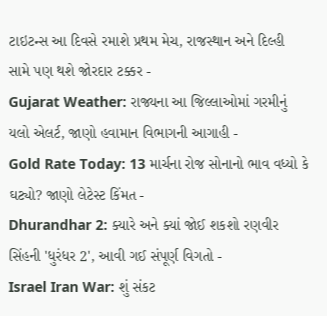ટાઇટન્સ આ દિવસે રમાશે પ્રથમ મેચ, રાજસ્થાન અને દિલ્હી સામે પણ થશે જોરદાર ટક્કર -
Gujarat Weather: રાજ્યના આ જિલ્લાઓમાં ગરમીનું યલો એલર્ટ, જાણો હવામાન વિભાગની આગાહી -
Gold Rate Today: 13 માર્ચના રોજ સોનાનો ભાવ વધ્યો કે ઘટ્યો? જાણો લેટેસ્ટ કિંમત -
Dhurandhar 2: ક્યારે અને ક્યાં જોઈ શકશો રણવીર સિંહની 'ધુરંધર 2', આવી ગઈ સંપૂર્ણ વિગતો -
Israel Iran War: શું સંકટ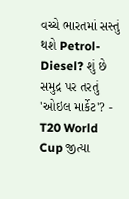વચ્ચે ભારતમાં સસ્તું થશે Petrol-Diesel? શું છે સમુદ્ર પર તરતું 'ઓઇલ માર્કેટ'? -
T20 World Cup જીત્યા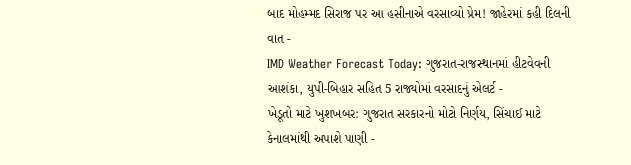બાદ મોહમ્મદ સિરાજ પર આ હસીનાએ વરસાવ્યો પ્રેમ! જાહેરમાં કહી દિલની વાત -
IMD Weather Forecast Today: ગુજરાત-રાજસ્થાનમાં હીટવેવની આશંકા, યુપી-બિહાર સહિત 5 રાજ્યોમાં વરસાદનું એલર્ટ -
ખેડૂતો માટે ખુશખબર: ગુજરાત સરકારનો મોટો નિર્ણય, સિંચાઈ માટે કેનાલમાંથી અપાશે પાણી -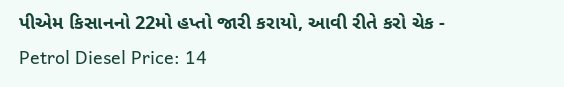પીએમ કિસાનનો 22મો હપ્તો જારી કરાયો, આવી રીતે કરો ચેક -
Petrol Diesel Price: 14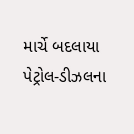માર્ચે બદલાયા પેટ્રોલ-ડીઝલના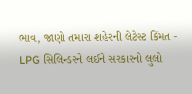ભાવ, જાણો તમારા શહેરની લેટેસ્ટ કિંમત -
LPG સિલિન્ડરને લઈને સરકારનો લુલો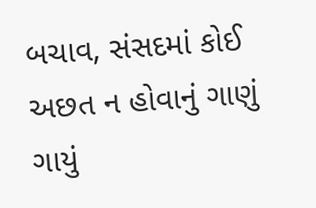બચાવ, સંસદમાં કોઈ અછત ન હોવાનું ગાણું ગાયું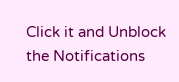Click it and Unblock the Notifications